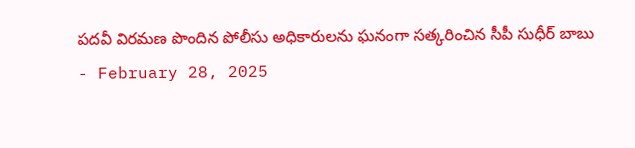పదవీ విరమణ పొందిన పోలీసు అధికారులను ఘనంగా సత్కరించిన సీపీ సుధీర్ బాబు
- February 28, 2025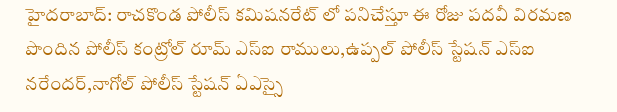హైదరాబాద్: రాచకొండ పోలీస్ కమిషనరేట్ లో పనిచేస్తూ ఈ రోజు పదవీ విరమణ పొందిన పోలీస్ కంట్రోల్ రూమ్ ఎస్ఐ రాములు,ఉప్పల్ పోలీస్ స్టేషన్ ఎస్ఐ నరేందర్,నాగోల్ పోలీస్ స్టేషన్ ఏఎస్సై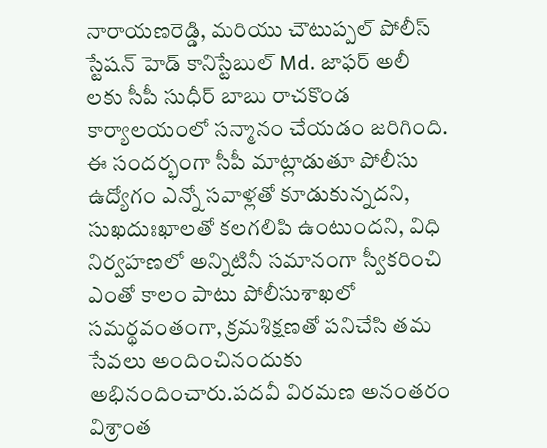నారాయణరెడ్డి, మరియు చౌటుప్పల్ పోలీస్ స్టేషన్ హెడ్ కానిస్టేబుల్ Md. జాఫర్ అలీ లకు సీపీ సుధీర్ బాబు రాచకొండ కార్యాలయంలో సన్మానం చేయడం జరిగింది.
ఈ సందర్భంగా సీపీ మాట్లాడుతూ పోలీసు ఉద్యోగం ఎన్నో సవాళ్లతో కూడుకున్నదని, సుఖదుఃఖాలతో కలగలిపి ఉంటుందని, విధి నిర్వహణలో అన్నిటినీ సమానంగా స్వీకరించి ఎంతో కాలం పాటు పోలీసుశాఖలో సమర్థవంతంగా, క్రమశిక్షణతో పనిచేసి తమ సేవలు అందించినందుకు అభినందించారు.పదవీ విరమణ అనంతరం విశ్రాంత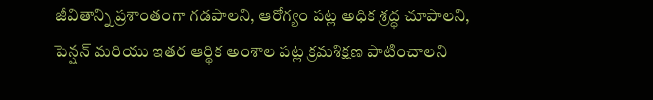జీవితాన్ని ప్రశాంతంగా గడపాలని, ఆరోగ్యం పట్ల అధిక శ్రద్ధ చూపాలని, పెన్షన్ మరియు ఇతర ఆర్థిక అంశాల పట్ల క్రమశిక్షణ పాటించాలని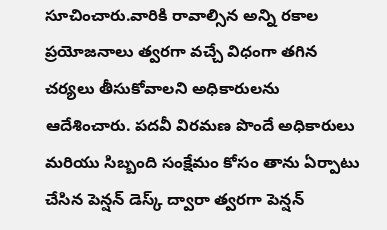సూచించారు.వారికి రావాల్సిన అన్ని రకాల ప్రయోజనాలు త్వరగా వచ్చే విధంగా తగిన చర్యలు తీసుకోవాలని అధికారులను ఆదేశించారు. పదవీ విరమణ పొందే అధికారులు మరియు సిబ్బంది సంక్షేమం కోసం తాను ఏర్పాటు చేసిన పెన్షన్ డెస్క్ ద్వారా త్వరగా పెన్షన్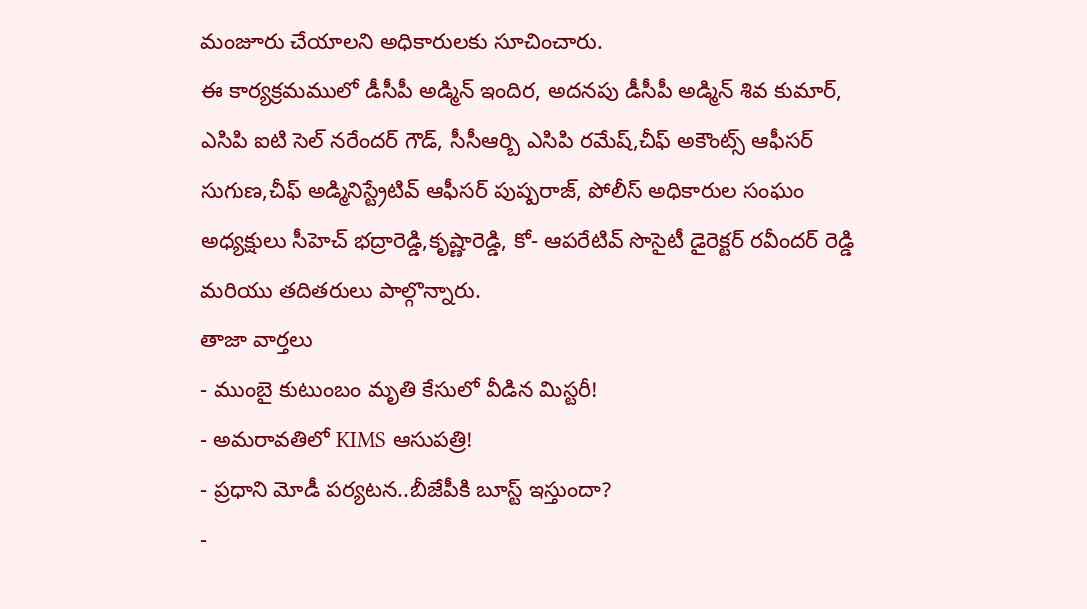మంజూరు చేయాలని అధికారులకు సూచించారు.
ఈ కార్యక్రమములో డీసీపీ అడ్మిన్ ఇందిర, అదనపు డీసీపీ అడ్మిన్ శివ కుమార్, ఎసిపి ఐటి సెల్ నరేందర్ గౌడ్, సీసీఆర్బి ఎసిపి రమేష్,చీఫ్ అకౌంట్స్ ఆఫీసర్ సుగుణ,చీఫ్ అడ్మినిస్ట్రేటివ్ ఆఫీసర్ పుష్పరాజ్, పోలీస్ అధికారుల సంఘం అధ్యక్షులు సీహెచ్ భద్రారెడ్డి,కృష్ణారెడ్డి, కో- ఆపరేటివ్ సొసైటీ డైరెక్టర్ రవీందర్ రెడ్డి మరియు తదితరులు పాల్గొన్నారు.
తాజా వార్తలు
- ముంబై కుటుంబం మృతి కేసులో వీడిన మిస్టరీ!
- అమరావతిలో KIMS ఆసుపత్రి!
- ప్రధాని మోడీ పర్యటన..బీజేపీకి బూస్ట్ ఇస్తుందా?
-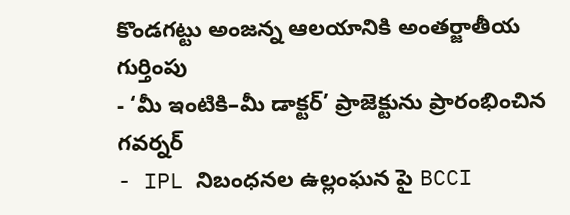కొండగట్టు అంజన్న ఆలయానికి అంతర్జాతీయ గుర్తింపు
- ‘మీ ఇంటికి–మీ డాక్టర్’ ప్రాజెక్టును ప్రారంభించిన గవర్నర్
- IPL నిబంధనల ఉల్లంఘన పై BCCI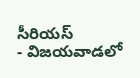సీరియస్
- విజయవాడలో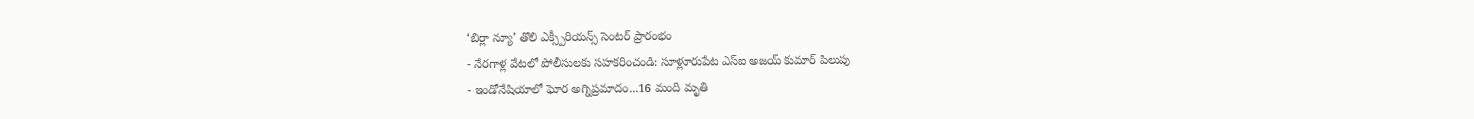‘బిర్లా న్యూ’ తొలి ఎక్స్పీరియన్స్ సెంటర్ ప్రారంభం
- నేరగాళ్ల వేటలో పోలీసులకు సహకరించండి: సూళ్లూరుపేట ఎస్ఐ అజయ్ కుమార్ పిలుపు
- ఇండోనేషియాలో ఘోర అగ్నిప్రమాదం...16 మంది మృతి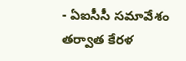- ఏఐసీసీ సమావేశం తర్వాత కేరళ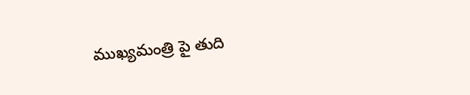ముఖ్యమంత్రి పై తుది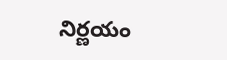నిర్ణయం